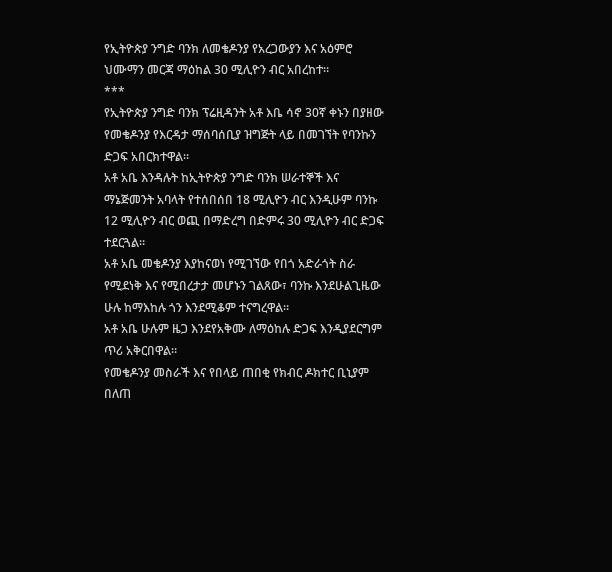የኢትዮጵያ ንግድ ባንክ ለመቄዶንያ የአረጋውያን እና አዕምሮ ህሙማን መርጃ ማዕከል 30 ሚሊዮን ብር አበረከተ።
***
የኢትዮጵያ ንግድ ባንክ ፕሬዚዳንት አቶ እቤ ሳኖ 30ኛ ቀኑን በያዘው የመቄዶንያ የእርዳታ ማሰባሰቢያ ዝግጅት ላይ በመገኘት የባንኩን ድጋፍ አበርክተዋል።
አቶ አቤ እንዳሉት ከኢትዮጵያ ንግድ ባንክ ሠራተኞች እና ማኔጅመንት አባላት የተሰበሰበ 18 ሚሊዮን ብር እንዲሁም ባንኩ 12 ሚሊዮን ብር ወጪ በማድረግ በድምሩ 30 ሚሊዮን ብር ድጋፍ ተደርጓል።
አቶ አቤ መቄዶንያ እያከናወነ የሚገኘው የበጎ አድራጎት ስራ የሚደነቅ እና የሚበረታታ መሆኑን ገልጸው፣ ባንኩ እንደሁልጊዜው ሁሉ ከማእከሉ ጎን እንደሚቆም ተናግረዋል።
አቶ አቤ ሁሉም ዜጋ እንደየአቅሙ ለማዕከሉ ድጋፍ እንዲያደርግም ጥሪ አቅርበዋል።
የመቄዶንያ መስራች እና የበላይ ጠበቂ የክብር ዶክተር ቢኒያም በለጠ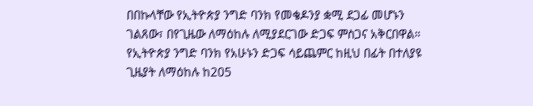በበኩላቸው የኢትዮጵያ ንግድ ባንክ የመቄዶንያ ቋሚ ደጋፊ መሆኑን ገልጸው፣ በየጊዜው ለማዕከሉ ለሚያደርገው ድጋፍ ምስጋና አቅርበዋል።
የኢትዮጵያ ንግድ ባንክ የአሁኑን ድጋፍ ሳይጨምር ከዚህ በፊት በተለያዩ ጊዜያት ለማዕከሉ ከ205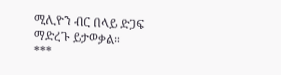ሚሊዮን ብር በላይ ድጋፍ ማድረጉ ይታወቃል።
***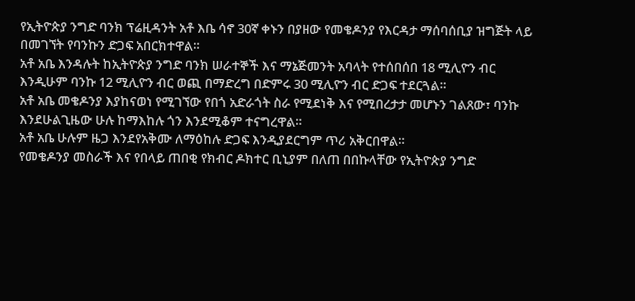የኢትዮጵያ ንግድ ባንክ ፕሬዚዳንት አቶ እቤ ሳኖ 30ኛ ቀኑን በያዘው የመቄዶንያ የእርዳታ ማሰባሰቢያ ዝግጅት ላይ በመገኘት የባንኩን ድጋፍ አበርክተዋል።
አቶ አቤ እንዳሉት ከኢትዮጵያ ንግድ ባንክ ሠራተኞች እና ማኔጅመንት አባላት የተሰበሰበ 18 ሚሊዮን ብር እንዲሁም ባንኩ 12 ሚሊዮን ብር ወጪ በማድረግ በድምሩ 30 ሚሊዮን ብር ድጋፍ ተደርጓል።
አቶ አቤ መቄዶንያ እያከናወነ የሚገኘው የበጎ አድራጎት ስራ የሚደነቅ እና የሚበረታታ መሆኑን ገልጸው፣ ባንኩ እንደሁልጊዜው ሁሉ ከማእከሉ ጎን እንደሚቆም ተናግረዋል።
አቶ አቤ ሁሉም ዜጋ እንደየአቅሙ ለማዕከሉ ድጋፍ እንዲያደርግም ጥሪ አቅርበዋል።
የመቄዶንያ መስራች እና የበላይ ጠበቂ የክብር ዶክተር ቢኒያም በለጠ በበኩላቸው የኢትዮጵያ ንግድ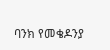ባንክ የመቄዶንያ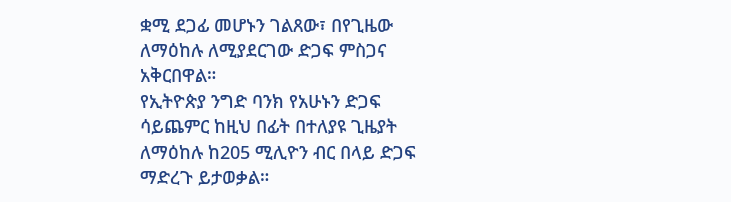ቋሚ ደጋፊ መሆኑን ገልጸው፣ በየጊዜው ለማዕከሉ ለሚያደርገው ድጋፍ ምስጋና አቅርበዋል።
የኢትዮጵያ ንግድ ባንክ የአሁኑን ድጋፍ ሳይጨምር ከዚህ በፊት በተለያዩ ጊዜያት ለማዕከሉ ከ205 ሚሊዮን ብር በላይ ድጋፍ ማድረጉ ይታወቃል።